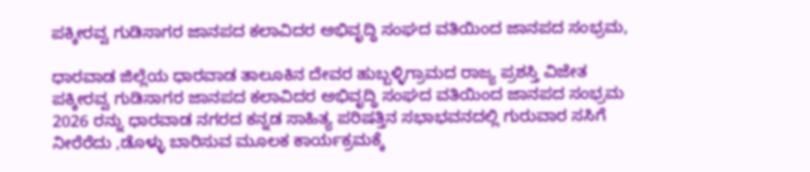ಪಕ್ಕೀರವ್ವ ಗುಡಿಸಾಗರ ಜಾನಪದ ಕಲಾವಿದರ ಅಭಿವೃದ್ಧಿ ಸಂಘದ ವತಿಯಿಂದ ಜಾನಪದ ಸಂಭ್ರಮ,

ಧಾರವಾಡ ಜಿಲ್ಲೆಯ ಧಾರವಾಡ ತಾಲೂಕಿನ ದೇವರ ಹುಬ್ಬಳ್ಳಿಗ್ರಾಮದ ರಾಜ್ಯ ಪ್ರಶಸ್ತಿ ವಿಜೇತ ಪಕ್ಕೀರವ್ವ ಗುಡಿಸಾಗರ ಜಾನಪದ ಕಲಾವಿದರ ಅಭಿವೃದ್ಧಿ ಸಂಘದ ವತಿಯಿಂದ ಜಾನಪದ ಸಂಭ್ರಮ 2026 ರನ್ನು ಧಾರವಾಡ ನಗರದ ಕನ್ನಡ ಸಾಹಿತ್ಯ ಪರಿಷತ್ತಿನ ಸಭಾಭವನದಲ್ಲಿ ಗುರುವಾರ ಸಸಿಗೆ ನೀರೆರೆದು ,ಡೊಳ್ಳು ಬಾರಿಸುವ ಮೂಲಕ ಕಾರ್ಯಕ್ರಮಕ್ಕೆ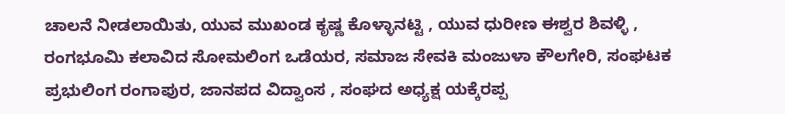ಚಾಲನೆ ನೀಡಲಾಯಿತು, ಯುವ ಮುಖಂಡ ಕೃಷ್ಣ ಕೊಳ್ಳಾನಟ್ಟಿ , ಯುವ ಧುರೀಣ ಈಶ್ವರ ಶಿವಳ್ಳಿ , ರಂಗಭೂಮಿ ಕಲಾವಿದ ಸೋಮಲಿಂಗ ಒಡೆಯರ, ಸಮಾಜ ಸೇವಕಿ ಮಂಜುಳಾ ಕೌಲಗೇರಿ, ಸಂಘಟಕ ಪ್ರಭುಲಿಂಗ ರಂಗಾಪುರ, ಜಾನಪದ ವಿದ್ವಾಂಸ , ಸಂಘದ ಅಧ್ಯಕ್ಷ ಯಕ್ಕೆರಪ್ಪ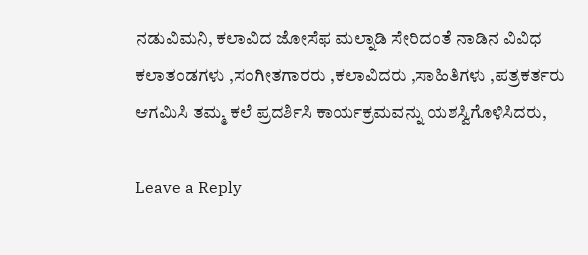ನಡುವಿಮನಿ, ಕಲಾವಿದ ಜೋಸೆಫ ಮಲ್ನಾಡಿ ಸೇರಿದಂತೆ ನಾಡಿನ ವಿವಿಧ ಕಲಾತಂಡಗಳು ,ಸಂಗೀತಗಾರರು ,ಕಲಾವಿದರು ,ಸಾಹಿತಿಗಳು ,ಪತ್ರಕರ್ತರು ಆಗಮಿಸಿ ತಮ್ಮ ಕಲೆ ಪ್ರದರ್ಶಿಸಿ ಕಾರ್ಯಕ್ರಮವನ್ನು ಯಶಸ್ವಿಗೊಳಿಸಿದರು,

Leave a Reply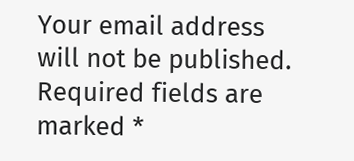Your email address will not be published. Required fields are marked *